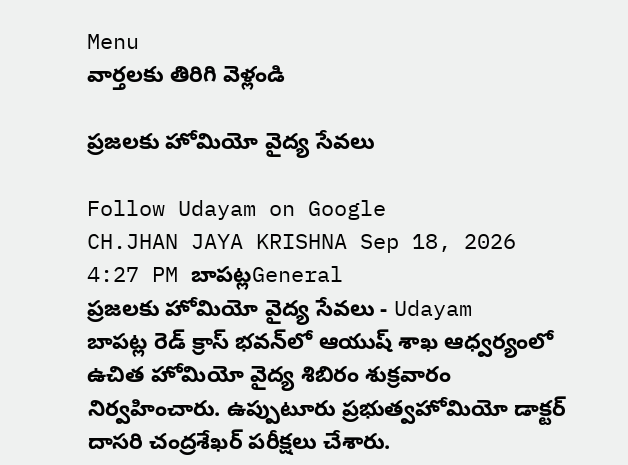Menu
వార్తలకు తిరిగి వెళ్లండి

ప్రజలకు హోమియో వైద్య సేవలు

Follow Udayam on Google
CH.JHAN JAYA KRISHNA Sep 18, 2026 4:27 PM బాపట్లGeneral
ప్రజలకు హోమియో వైద్య సేవలు - Udayam
బాపట్ల రెడ్ క్రాస్ భవన్‌లో ఆయుష్ శాఖ ఆధ్వర్యంలో ఉచిత హోమియో వైద్య శిబిరం శుక్రవారం నిర్వహించారు. ఉప్పుటూరు ప్రభుత్వహోమియో డాక్టర్ దాసరి చంద్రశేఖర్ పరీక్షలు చేశారు.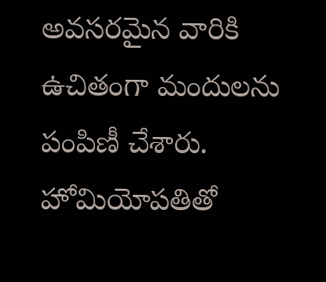అవసరమైన వారికి ఉచితంగా మందులను పంపిణీ చేశారు. హోమియోపతితో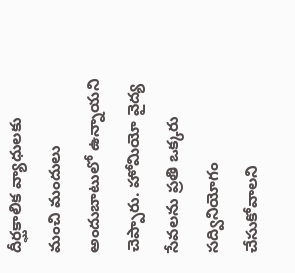దీర్ఘకాలిక వ్యాధులకు మంచి మందులు అందుబాటులో ఉన్నాయని చెప్పారు. హోమియో వైద్య సేవలను ప్రతి ఒక్కరు సద్వినియోగం చేసుకోవాలని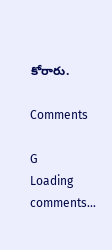కోరారు.

Comments

G
Loading comments...